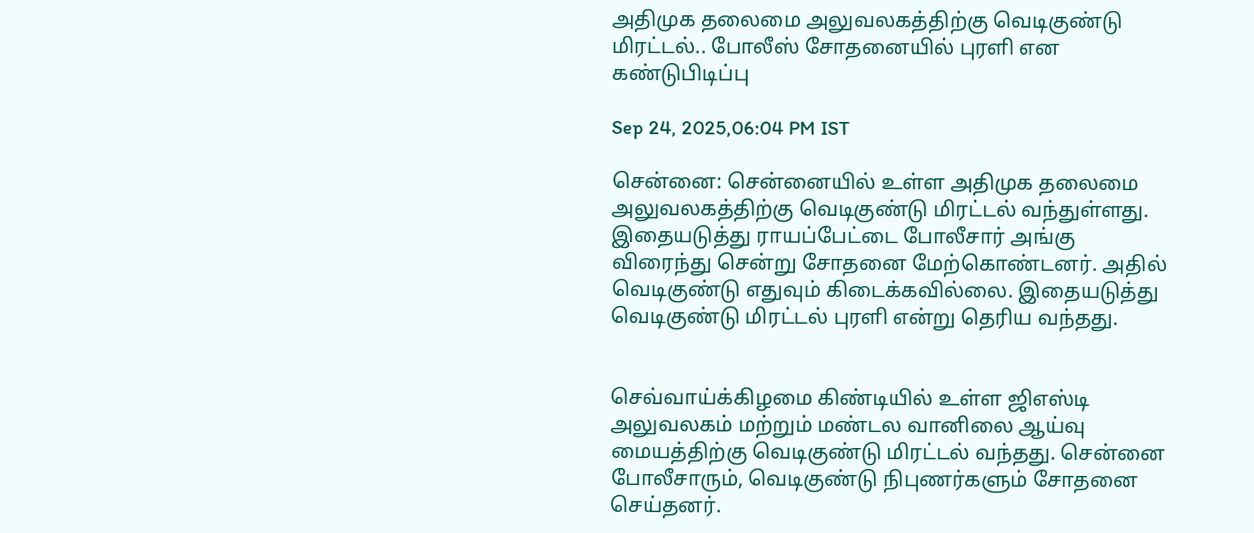அதிமுக தலைமை அலுவலகத்திற்கு வெடிகுண்டு மிரட்டல்.. போலீஸ் சோதனையில் புரளி என கண்டுபிடிப்பு

Sep 24, 2025,06:04 PM IST

சென்னை: சென்னையில் உள்ள அதிமுக தலைமை அலுவலகத்திற்கு வெடிகுண்டு மிரட்டல் வந்துள்ளது. இதையடுத்து ராயப்பேட்டை போலீசார் அங்கு விரைந்து சென்று சோதனை மேற்கொண்டனர். அதில் வெடிகுண்டு எதுவும் கிடைக்கவில்லை. இதையடுத்து வெடிகுண்டு மிரட்டல் புரளி என்று தெரிய வந்தது.


செவ்வாய்க்கிழமை கிண்டியில் உள்ள ஜிஎஸ்டி அலுவலகம் மற்றும் மண்டல வானிலை ஆய்வு மையத்திற்கு வெடிகுண்டு மிரட்டல் வந்தது. சென்னை போலீசாரும், வெடிகுண்டு நிபுணர்களும் சோதனை செய்தனர்.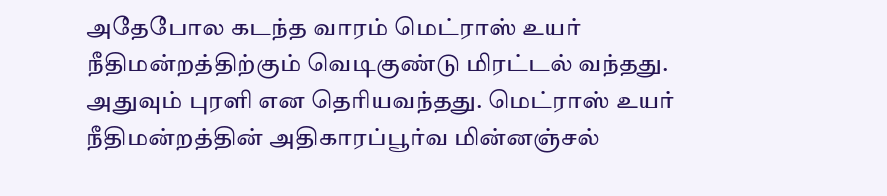அதேபோல கடந்த வாரம் மெட்ராஸ் உயர் நீதிமன்றத்திற்கும் வெடிகுண்டு மிரட்டல் வந்தது. அதுவும் புரளி என தெரியவந்தது. மெட்ராஸ் உயர் நீதிமன்றத்தின் அதிகாரப்பூர்வ மின்னஞ்சல்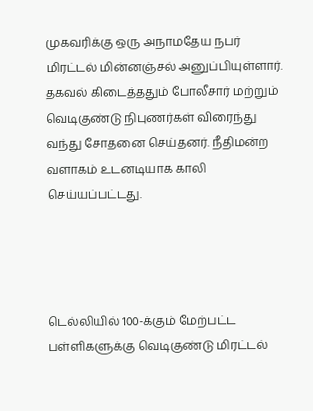முகவரிக்கு ஒரு அநாமதேய நபர் மிரட்டல் மின்னஞ்சல் அனுப்பியுள்ளார். தகவல் கிடைத்ததும் போலீசார் மற்றும் வெடிகுண்டு நிபுணர்கள் விரைந்து வந்து சோதனை செய்தனர். நீதிமன்ற வளாகம் உடனடியாக காலி செய்யப்பட்டது.




டெல்லியில் 100-க்கும் மேற்பட்ட பள்ளிகளுக்கு வெடிகுண்டு மிரட்டல்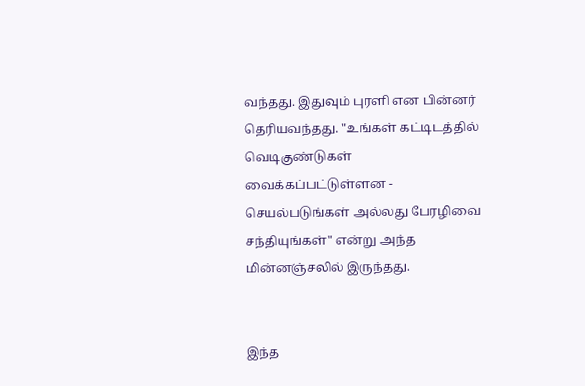வந்தது. இதுவும் புரளி என பின்னர் தெரியவந்தது. "உங்கள் கட்டிடத்தில் வெடிகுண்டுகள் வைக்கப்பட்டுள்ளன - செயல்படுங்கள் அல்லது பேரழிவை சந்தியுங்கள்" என்று அந்த மின்னஞ்சலில் இருந்தது.


இந்த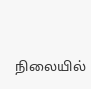நிலையில்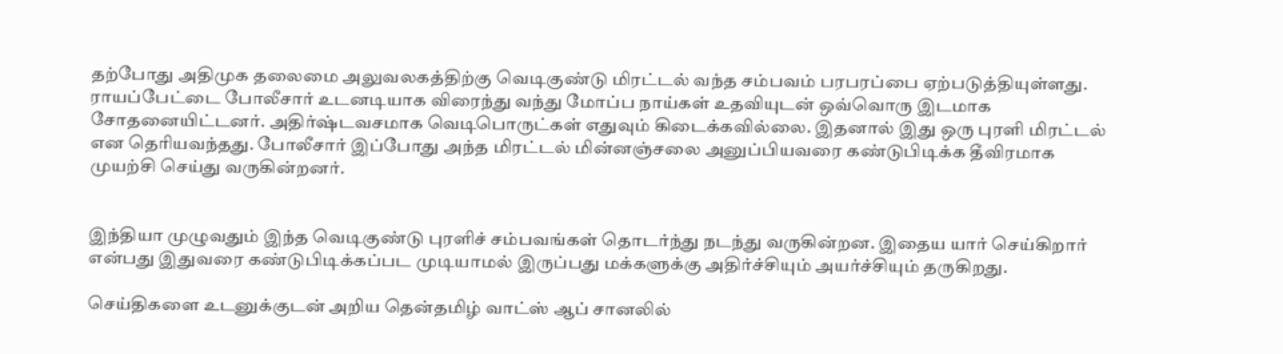தற்போது அதிமுக தலைமை அலுவலகத்திற்கு வெடிகுண்டு மிரட்டல் வந்த சம்பவம் பரபரப்பை ஏற்படுத்தியுள்ளது. ராயப்பேட்டை போலீசார் உடனடியாக விரைந்து வந்து மோப்ப நாய்கள் உதவியுடன் ஒவ்வொரு இடமாக சோதனையிட்டனர். அதிர்ஷ்டவசமாக வெடிபொருட்கள் எதுவும் கிடைக்கவில்லை. இதனால் இது ஒரு புரளி மிரட்டல் என தெரியவந்தது. போலீசார் இப்போது அந்த மிரட்டல் மின்னஞ்சலை அனுப்பியவரை கண்டுபிடிக்க தீவிரமாக முயற்சி செய்து வருகின்றனர்.


இந்தியா முழுவதும் இந்த வெடிகுண்டு புரளிச் சம்பவங்கள் தொடர்ந்து நடந்து வருகின்றன. இதைய யார் செய்கிறார் என்பது இதுவரை கண்டுபிடிக்கப்பட முடியாமல் இருப்பது மக்களுக்கு அதிர்ச்சியும் அயர்ச்சியும் தருகிறது.

செய்திகளை உடனுக்குடன் அறிய தென்தமிழ் வாட்ஸ் ஆப் சானலில்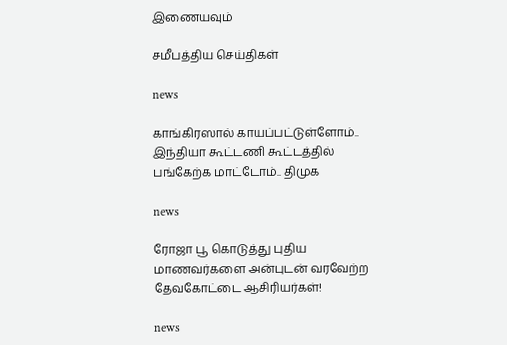இணையவும்

சமீபத்திய செய்திகள்

news

காங்கிரஸால் காயப்பட்டுள்ளோம்.. இந்தியா கூட்டணி கூட்டத்தில் பங்கேற்க மாட்டோம்.. திமுக

news

ரோஜா பூ கொடுத்து புதிய மாணவர்களை அன்புடன் வரவேற்ற தேவகோட்டை ஆசிரியர்கள்!

news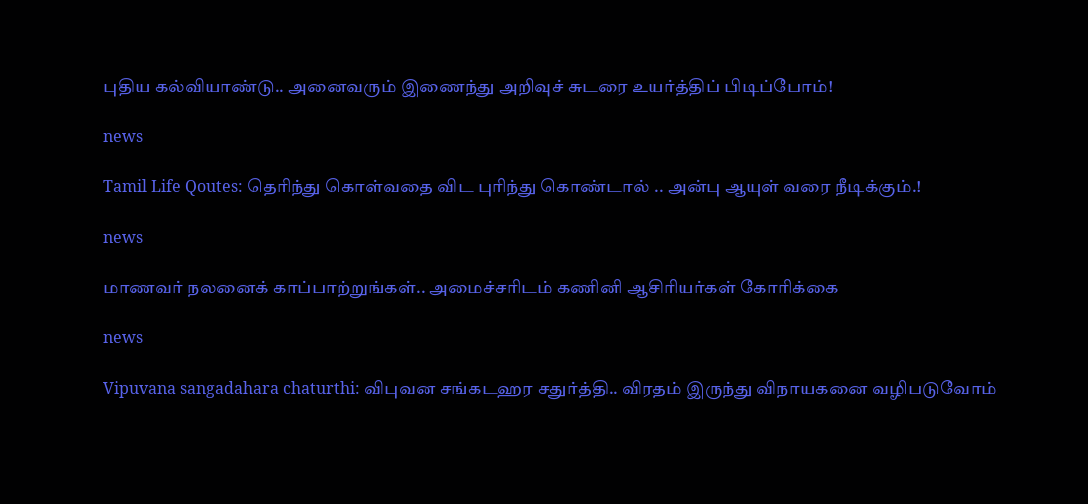புதிய கல்வியாண்டு.. அனைவரும் இணைந்து அறிவுச் சுடரை உயர்த்திப் பிடிப்போம்!

news

Tamil Life Qoutes: தெரிந்து கொள்வதை விட புரிந்து கொண்டால் .. அன்பு ஆயுள் வரை நீடிக்கும்.!

news

மாணவர் நலனைக் காப்பாற்றுங்கள்.. அமைச்சரிடம் கணினி ஆசிரியர்கள் கோரிக்கை

news

Vipuvana sangadahara chaturthi: விபுவன சங்கடஹர சதுர்த்தி.. விரதம் இருந்து விநாயகனை வழிபடுவோம்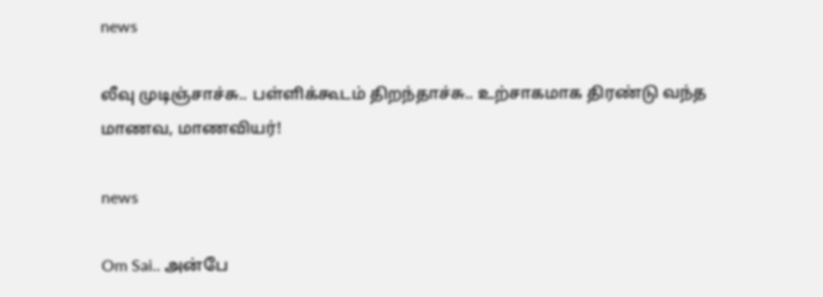news

லீவு முடிஞ்சாச்சு.. பள்ளிக்கூடம் திறந்தாச்சு.. உற்சாகமாக திரண்டு வந்த மாணவ, மாணவியர்!

news

Om Sai.. அன்பே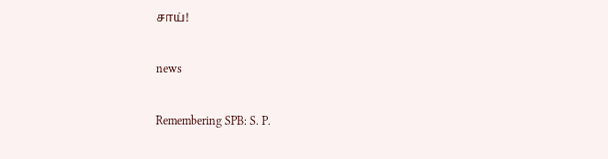சாய்!

news

Remembering SPB: S. P.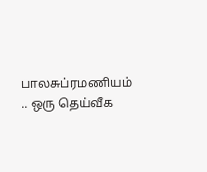பாலசுப்ரமணியம் .. ஒரு தெய்வீக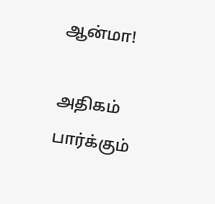ஆன்மா!

அதிகம் பார்க்கும்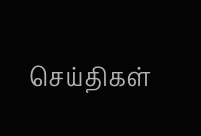செய்திகள்